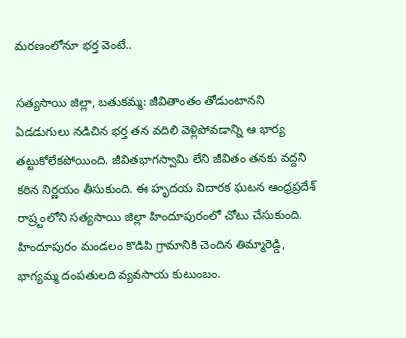మరణంలోనూ భర్త వెంటే..

సత్యసాయి జిల్లా, బతుకమ్మ: జీవితాంతం తోడుంటానని ఏడడుగులు నడిచిన భర్త తన వదిలి వెళ్లిపోవడాన్ని ఆ భార్య తట్టుకోలేకపోయింది. జీవితభాగస్వామి లేని జీవితం తనకు వద్దని కఠిన నిర్ణయం తీసుకుంది. ఈ హృదయ విదారక ఘటన ఆంధ్రప్రదేశ్ రాష్ర్టంలోని సత్యసాయి జిల్లా హిందూపురంలో చోటు చేసుకుంది. హిందూపురం మండలం కొడిపి గ్రామానికి చెందిన తిమ్మారెడ్డి, భాగ్యమ్మ దంపతులది వ్యవసాయ కుటుంబం.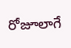రోజూలాగే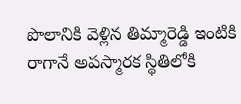పొలానికి వెళ్లిన తిమ్మారెడ్డి ఇంటికి రాగానే అపస్మారక స్థితిలోకి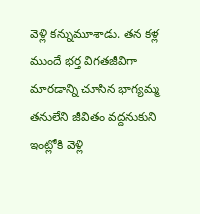వెళ్లి కన్నుమూశాడు. తన కళ్ల ముందే భర్త విగతజీవిగా మారడాన్ని చూసిన భాగ్యమ్మ తనులేని జీవితం వద్దనుకుని ఇంట్లోకి వెళ్లి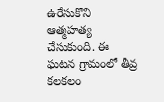ఉరేసుకొని ఆత్మహత్య చేసుకుంది. ఈ ఘటన గ్రామంలో తీవ్ర కలకలం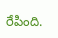రేపింది.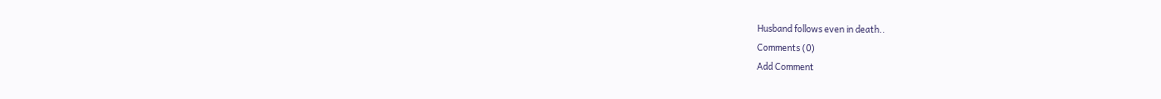Husband follows even in death..
Comments (0)
Add Comment